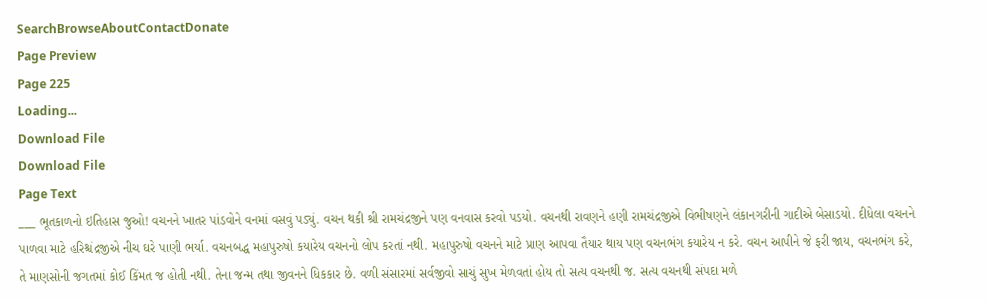SearchBrowseAboutContactDonate
Page Preview
Page 225
Loading...
Download File
Download File
Page Text
___ ભૂતકાળનો ઇતિહાસ જુઓ! વચનને ખાતર પાંડવોને વનમાં વસવું પડ્યું. વચન થકી શ્રી રામચંદ્રજીને પણ વનવાસ કરવો પડયો. વચનથી રાવણને હણી રામચંદ્રજીએ વિભીષણને લંકાનગરીની ગાદીએ બેસાડયો. દીધેલા વચનને પાળવા માટે હરિશ્ચંદ્રજીએ નીચ ઘરે પાણી ભર્યા. વચનબદ્ધ મહાપુરુષો કયારેય વચનનો લોપ કરતાં નથી. મહાપુરુષો વચનને માટે પ્રાણ આપવા તૈયાર થાય પણ વચનભંગ કયારેય ન કરે. વચન આપીને જે ફરી જાય, વચનભંગ કરે, તે માણસોની જગતમાં કોઈ કિંમત જ હોતી નથી. તેના જન્મ તથા જીવનને ધિકકાર છે. વળી સંસારમાં સર્વજીવો સાચું સુખ મેળવતાં હોય તો સત્ય વચનથી જ. સત્ય વચનથી સંપદા મળે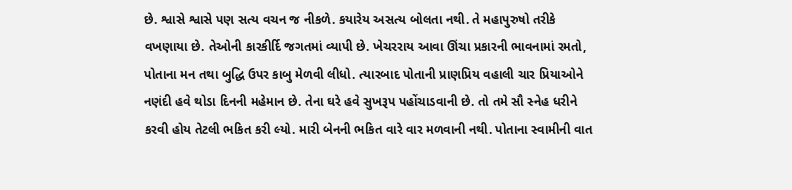છે. શ્વાસે શ્વાસે પણ સત્ય વચન જ નીકળે. કયારેય અસત્ય બોલતા નથી. તે મહાપુરુષો તરીકે વખણાયા છે. તેઓની કારકીર્દિ જગતમાં વ્યાપી છે. ખેચરરાય આવા ઊંચા પ્રકારની ભાવનામાં રમતો, પોતાના મન તથા બુદ્ધિ ઉપર કાબુ મેળવી લીધો. ત્યારબાદ પોતાની પ્રાણપ્રિય વહાલી ચાર પ્રિયાઓને નણંદી હવે થોડા દિનની મહેમાન છે. તેના ઘરે હવે સુખરૂપ પહોંચાડવાની છે. તો તમે સૌ સ્નેહ ધરીને કરવી હોય તેટલી ભકિત કરી લ્યો. મારી બેનની ભકિત વારે વાર મળવાની નથી. પોતાના સ્વામીની વાત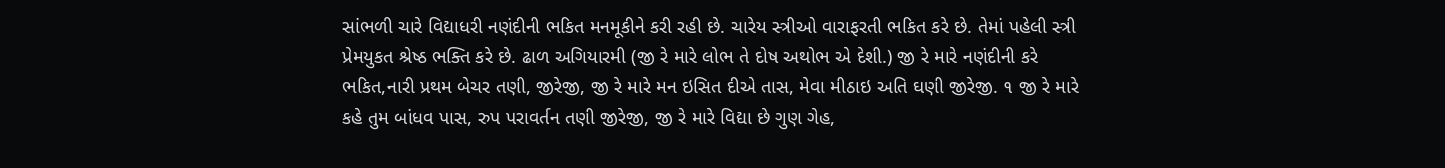સાંભળી ચારે વિદ્યાધરી નણંદીની ભકિત મનમૂકીને કરી રહી છે. ચારેય સ્ત્રીઓ વારાફરતી ભકિત કરે છે. તેમાં પહેલી સ્ત્રી પ્રેમયુકત શ્રેષ્ઠ ભક્તિ કરે છે. ઢાળ અગિયારમી (જી રે મારે લોભ તે દોષ અથોભ એ દેશી.) જી રે મારે નણંદીની કરે ભકિત,નારી પ્રથમ બેચર તણી, જીરેજી, જી રે મારે મન ઇસિત દીએ તાસ, મેવા મીઠાઇ અતિ ઘણી જીરેજી. ૧ જી રે મારે કહે તુમ બાંધવ પાસ, રુપ પરાવર્તન તણી જીરેજી, જી રે મારે વિદ્યા છે ગુણ ગેહ,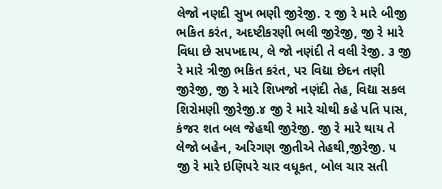લેજો નણદી સુખ ભણી જીરેજી. ૨ જી રે મારે બીજી ભકિત કરંત, અદષ્ટીકરણી ભલી જીરેજી, જી રે મારે વિધા છે સપખદાય, લે જો નણંદી તે વલી રેજી. ૩ જી રે મારે ત્રીજી ભકિત કરંત, પર વિદ્યા છેદન તણી જીરેજી, જી રે મારે શિખજો નણંદી તેહ, વિદ્યા સકલ શિરોમણી જીરેજી.૪ જી રે મારે ચોથી કહે પતિ પાસ, કંજર શત બલ જેહથી જીરેજી. જી રે મારે થાય તે લેજો બહેન, અરિગણ જીતીએ તેહથી,જીરેજી. ૫ જી રે મારે ઇણિપરે ચાર વધૂકત, બોલ ચાર સતી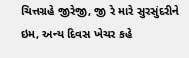ચિત્તગ્રહે જીરેજી, જી રે મારે સુરસુંદરીને ઇમ, અન્ય દિવસ ખેચર કહે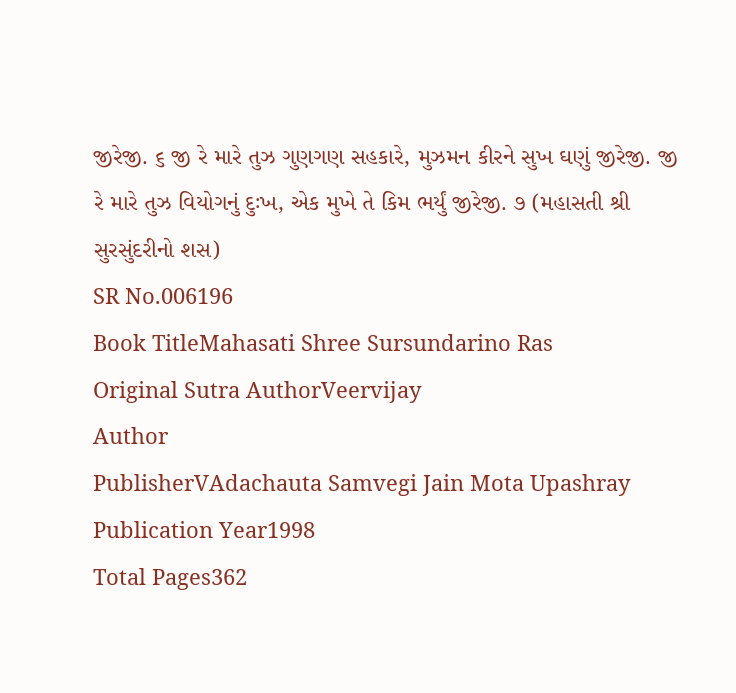જીરેજી. ૬ જી રે મારે તુઝ ગુણગણ સહકારે, મુઝમન કીરને સુખ ઘણું જીરેજી. જી રે મારે તુઝ વિયોગનું દુઃખ, એક મુખે તે કિમ ભર્યું જીરેજી. ૭ (મહાસતી શ્રી સુરસુંદરીનો શસ)
SR No.006196
Book TitleMahasati Shree Sursundarino Ras
Original Sutra AuthorVeervijay
Author
PublisherVAdachauta Samvegi Jain Mota Upashray
Publication Year1998
Total Pages362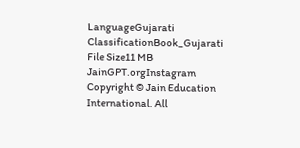LanguageGujarati
ClassificationBook_Gujarati
File Size11 MB
JainGPT.orgInstagram
Copyright © Jain Education International. All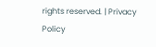rights reserved. | Privacy Policy